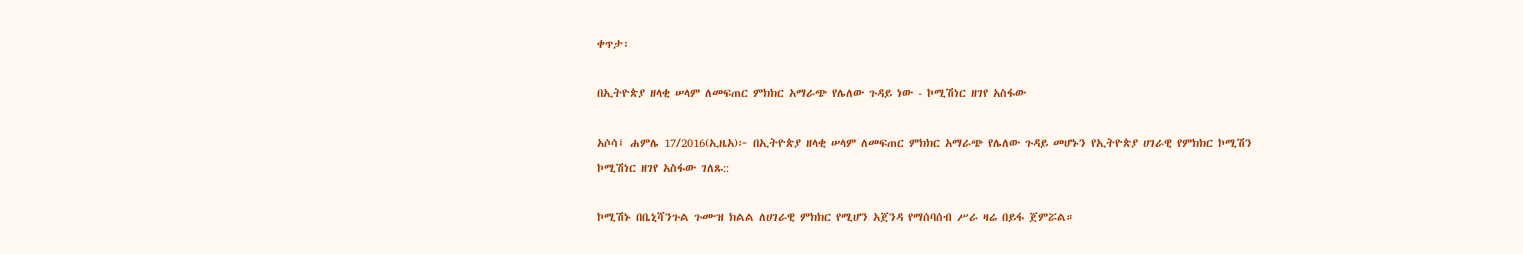ቀጥታ፡

በኢትዮጵያ ዘላቂ ሠላም ለመፍጠር ምክክር አማራጭ የሌለው ጉዳይ ነው - ኮሚሽነር ዘገየ አስፋው

አሶሳ፤ ሐምሌ 17/2016(ኢዜአ)፦ በኢትዮጵያ ዘላቂ ሠላም ለመፍጠር ምክክር አማራጭ የሌለው ጉዳይ መሆኑን የኢትዮጵያ ሀገራዊ የምክክር ኮሚሽን ኮሚሽነር ዘገየ አስፋው ገለጹ::

ኮሚሽኑ በቤኒሻንጉል ጉሙዝ ክልል ለሀገራዊ ምክክር የሚሆን አጀንዳ የማሰባሰብ ሥራ ዛሬ በይፋ ጀምሯል።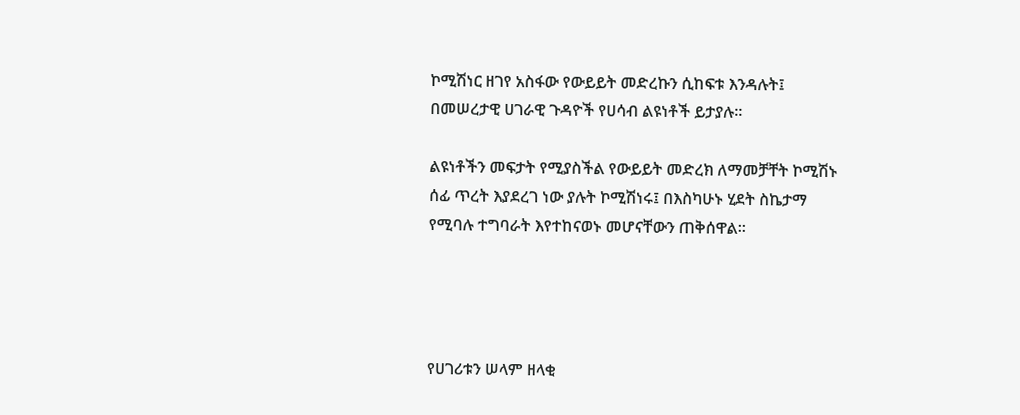ኮሚሽነር ዘገየ አስፋው የውይይት መድረኩን ሲከፍቱ እንዳሉት፤ በመሠረታዊ ሀገራዊ ጉዳዮች የሀሳብ ልዩነቶች ይታያሉ።

ልዩነቶችን መፍታት የሚያስችል የውይይት መድረክ ለማመቻቸት ኮሚሽኑ ሰፊ ጥረት እያደረገ ነው ያሉት ኮሚሽነሩ፤ በእስካሁኑ ሂደት ስኬታማ የሚባሉ ተግባራት እየተከናወኑ መሆናቸውን ጠቅሰዋል።




የሀገሪቱን ሠላም ዘላቂ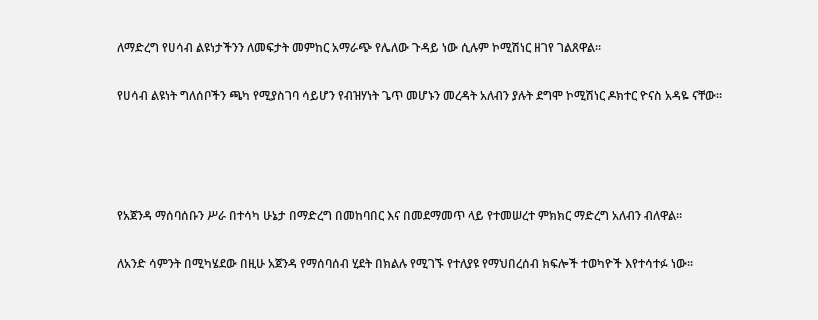ለማድረግ የሀሳብ ልዩነታችንን ለመፍታት መምከር አማራጭ የሌለው ጉዳይ ነው ሲሉም ኮሚሽነር ዘገየ ገልጸዋል።

የሀሳብ ልዩነት ግለሰቦችን ጫካ የሚያስገባ ሳይሆን የብዝሃነት ጌጥ መሆኑን መረዳት አለብን ያሉት ደግሞ ኮሚሽነር ዶክተር ዮናስ አዳዬ ናቸው።




የአጀንዳ ማሰባሰቡን ሥራ በተሳካ ሁኔታ በማድረግ በመከባበር እና በመደማመጥ ላይ የተመሠረተ ምክክር ማድረግ አለብን ብለዋል።

ለአንድ ሳምንት በሚካሄደው በዚሁ አጀንዳ የማሰባሰብ ሂደት በክልሉ የሚገኙ የተለያዩ የማህበረሰብ ክፍሎች ተወካዮች እየተሳተፉ ነው።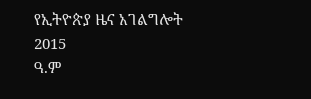የኢትዮጵያ ዜና አገልግሎት
2015
ዓ.ም